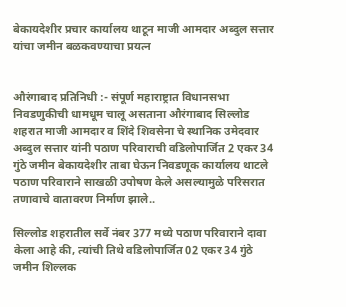बेकायदेशीर प्रचार कार्यालय थाटून माजी आमदार अब्दुल सत्तार यांचा जमीन बळकवण्याचा प्रयत्न


औरंगाबाद प्रतिनिधी :- संपूर्ण महाराष्ट्रात विधानसभा निवडणुकीची धामधूम चालू असताना औरंगाबाद सिल्लोड शहरात माजी आमदार व शिंदे शिवसेना चे स्थानिक उमेदवार अब्दुल सत्तार यांनी पठाण परिवाराची वडिलोपार्जित 2 एकर 34 गुंठे जमीन बेकायदेशीर ताबा घेऊन निवडणूक कार्यालय थाटले पठाण परिवाराने साखळी उपोषण केले असल्यामुळे परिसरात तणावाचे वातावरण निर्माण झाले..

सिल्लोड शहरातील सर्वे नंबर 377 मध्ये पठाण परिवाराने दावा केला आहे की, त्यांची तिथे वडिलोपार्जित 02 एकर 34 गुंठे जमीन शिल्लक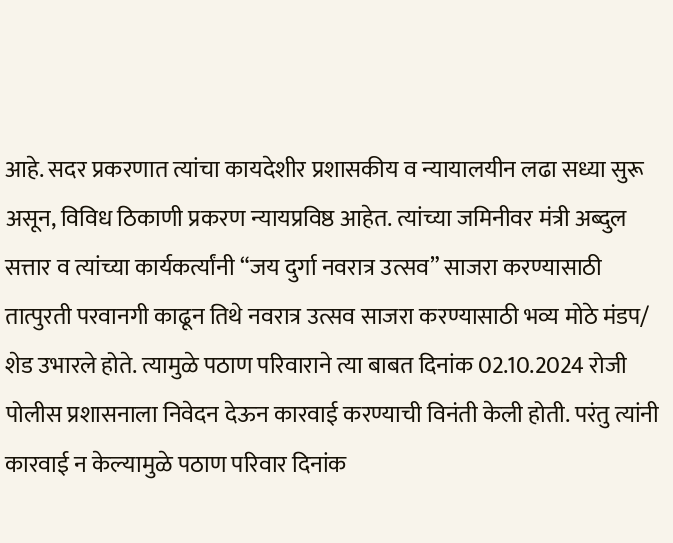आहे. सदर प्रकरणात त्यांचा कायदेशीर प्रशासकीय व न्यायालयीन लढा सध्या सुरू असून, विविध ठिकाणी प्रकरण न्यायप्रविष्ठ आहेत. त्यांच्या जमिनीवर मंत्री अब्दुल सत्तार व त्यांच्या कार्यकर्त्यांनी “जय दुर्गा नवरात्र उत्सव” साजरा करण्यासाठी तात्पुरती परवानगी काढून तिथे नवरात्र उत्सव साजरा करण्यासाठी भव्य मोठे मंडप/ शेड उभारले होते. त्यामुळे पठाण परिवाराने त्या बाबत दिनांक 02.10.2024 रोजी पोलीस प्रशासनाला निवेदन देऊन कारवाई करण्याची विनंती केली होती. परंतु त्यांनी कारवाई न केल्यामुळे पठाण परिवार दिनांक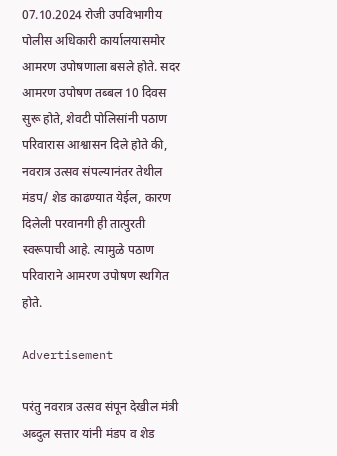07.10.2024 रोजी उपविभागीय पोलीस अधिकारी कार्यालयासमोर आमरण उपोषणाला बसले होते. सदर आमरण उपोषण तब्बल 10 दिवस सुरू होते, शेवटी पोलिसांनी पठाण परिवारास आश्वासन दिले होते की, नवरात्र उत्सव संपल्यानंतर तेथील मंडप/ शेड काढण्यात येईल, कारण दिलेली परवानगी ही तात्पुरती स्वरूपाची आहे. त्यामुळे पठाण परिवाराने आमरण उपोषण स्थगित होते.

Advertisement

परंतु नवरात्र उत्सव संपून देखील मंत्री अब्दुल सत्तार यांनी मंडप व शेड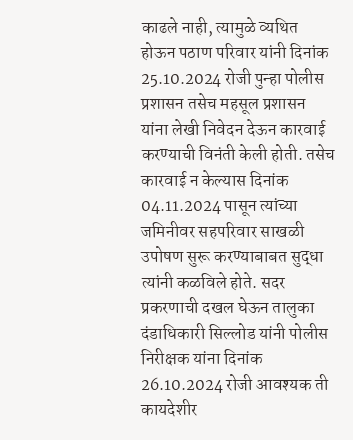काढले नाही, त्यामुळे व्यथित होऊन पठाण परिवार यांनी दिनांक 25.10.2024 रोजी पुन्हा पोलीस प्रशासन तसेच महसूल प्रशासन यांना लेखी निवेदन देऊन कारवाई करण्याची विनंती केली होती. तसेच कारवाई न केल्यास दिनांक 04.11.2024 पासून त्यांच्या जमिनीवर सहपरिवार साखळी उपोषण सुरू करण्याबाबत सुद्धा त्यांनी कळविले होते. सदर प्रकरणाची दखल घेऊन तालुका दंडाधिकारी सिल्लोड यांनी पोलीस निरीक्षक यांना दिनांक 26.10.2024 रोजी आवश्यक ती कायदेशीर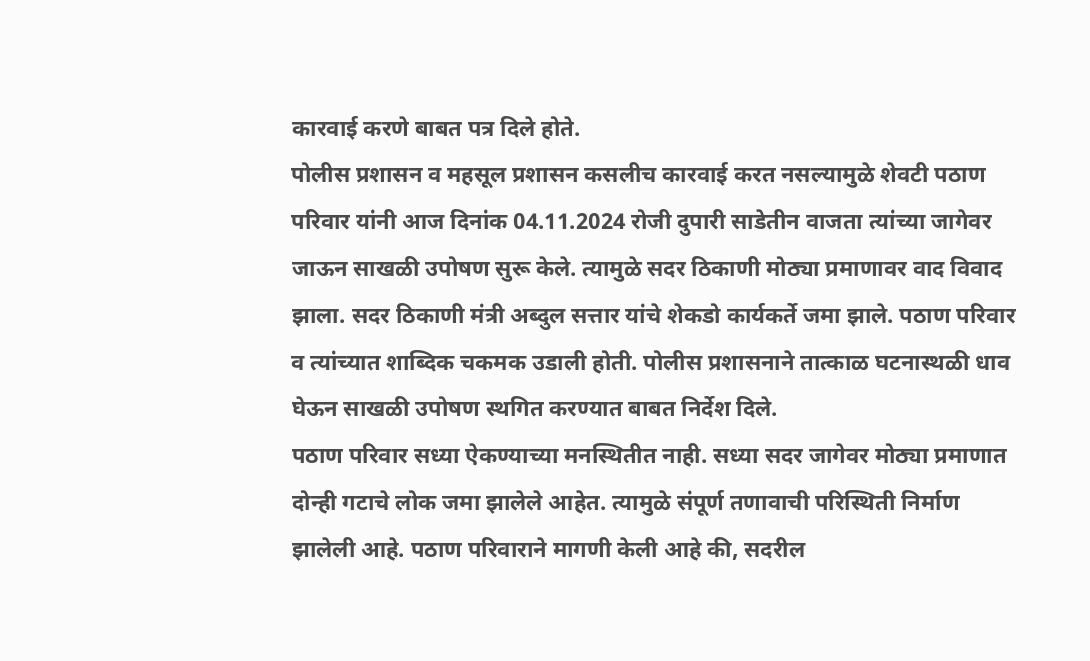कारवाई करणे बाबत पत्र दिले होते.
पोलीस प्रशासन व महसूल प्रशासन कसलीच कारवाई करत नसल्यामुळे शेवटी पठाण परिवार यांनी आज दिनांक 04.11.2024 रोजी दुपारी साडेतीन वाजता त्यांच्या जागेवर जाऊन साखळी उपोषण सुरू केले. त्यामुळे सदर ठिकाणी मोठ्या प्रमाणावर वाद विवाद झाला. सदर ठिकाणी मंत्री अब्दुल सत्तार यांचे शेकडो कार्यकर्ते जमा झाले. पठाण परिवार व त्यांच्यात शाब्दिक चकमक उडाली होती. पोलीस प्रशासनाने तात्काळ घटनास्थळी धाव घेऊन साखळी उपोषण स्थगित करण्यात बाबत निर्देश दिले.
पठाण परिवार सध्या ऐकण्याच्या मनस्थितीत नाही. सध्या सदर जागेवर मोठ्या प्रमाणात दोन्ही गटाचे लोक जमा झालेले आहेत. त्यामुळे संपूर्ण तणावाची परिस्थिती निर्माण झालेली आहे. पठाण परिवाराने मागणी केली आहे की, सदरील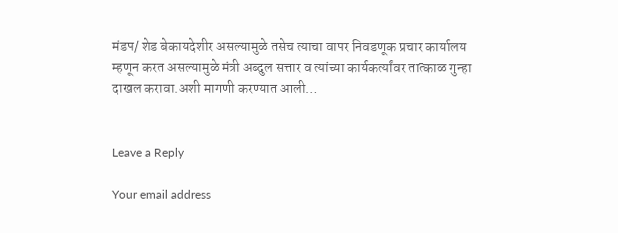मंडप/ शेड बेकायदेशीर असल्यामुळे तसेच त्याचा वापर निवडणूक प्रचार कार्यालय म्हणून करत असल्यामुळे मंत्री अब्दुल सत्तार व त्यांच्या कार्यकर्त्यांवर तात्काळ गुन्हा दाखल करावा.अशी मागणी करण्यात आली…


Leave a Reply

Your email address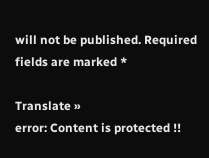will not be published. Required fields are marked *

Translate »
error: Content is protected !!